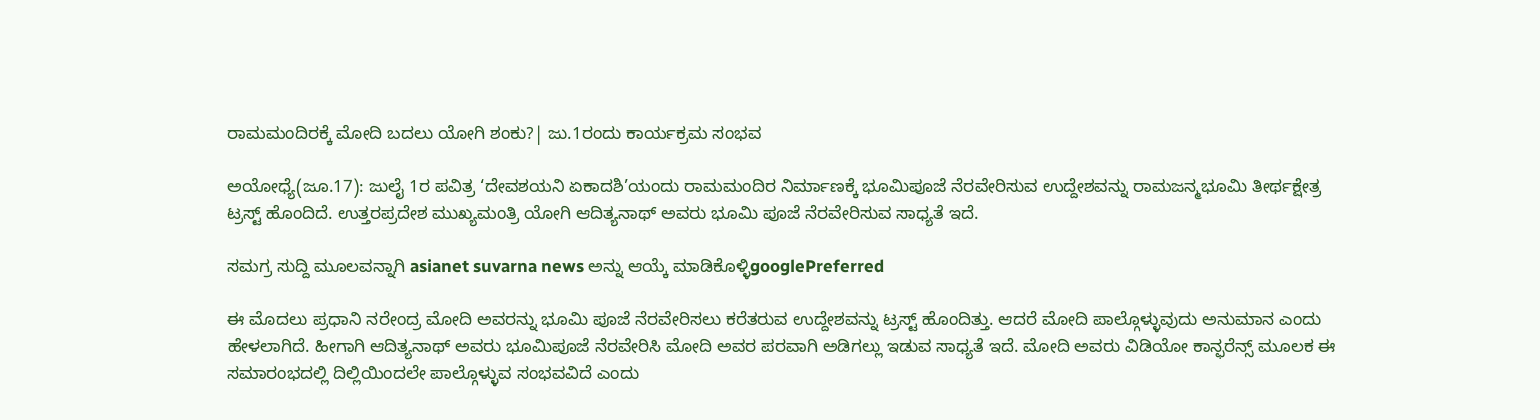ರಾಮಮಂದಿರಕ್ಕೆ ಮೋದಿ ಬದಲು ಯೋಗಿ ಶಂಕು?| ಜು.1ರಂದು ಕಾರ್ಯಕ್ರಮ ಸಂಭವ

ಅಯೋಧ್ಯೆ(ಜೂ.17): ಜುಲೈ 1ರ ಪವಿತ್ರ ‘ದೇವಶಯನಿ ಏಕಾದಶಿ’ಯಂದು ರಾಮಮಂದಿರ ನಿರ್ಮಾಣಕ್ಕೆ ಭೂಮಿಪೂಜೆ ನೆರವೇರಿಸುವ ಉದ್ದೇಶವನ್ನು ರಾಮಜನ್ಮಭೂಮಿ ತೀರ್ಥಕ್ಷೇತ್ರ ಟ್ರಸ್ಟ್‌ ಹೊಂದಿದೆ. ಉತ್ತರಪ್ರದೇಶ ಮುಖ್ಯಮಂತ್ರಿ ಯೋಗಿ ಆದಿತ್ಯನಾಥ್‌ ಅವರು ಭೂಮಿ ಪೂಜೆ ನೆರವೇರಿಸುವ ಸಾಧ್ಯತೆ ಇದೆ.

ಸಮಗ್ರ ಸುದ್ದಿ ಮೂಲವನ್ನಾಗಿ asianet suvarna news ಅನ್ನು ಆಯ್ಕೆ ಮಾಡಿಕೊಳ್ಳಿgooglePreferred

ಈ ಮೊದಲು ಪ್ರಧಾನಿ ನರೇಂದ್ರ ಮೋದಿ ಅವರನ್ನು ಭೂಮಿ ಪೂಜೆ ನೆರವೇರಿಸಲು ಕರೆತರುವ ಉದ್ದೇಶವನ್ನು ಟ್ರಸ್ಟ್‌ ಹೊಂದಿತ್ತು. ಆದರೆ ಮೋದಿ ಪಾಲ್ಗೊಳ್ಳುವುದು ಅನುಮಾನ ಎಂದು ಹೇಳಲಾಗಿದೆ. ಹೀಗಾಗಿ ಆದಿತ್ಯನಾಥ್‌ ಅವರು ಭೂಮಿಪೂಜೆ ನೆರವೇರಿಸಿ ಮೋದಿ ಅವರ ಪರವಾಗಿ ಅಡಿಗಲ್ಲು ಇಡುವ ಸಾಧ್ಯತೆ ಇದೆ. ಮೋದಿ ಅವರು ವಿಡಿಯೋ ಕಾನ್ಫರೆನ್ಸ್‌ ಮೂಲಕ ಈ ಸಮಾರಂಭದಲ್ಲಿ ದಿಲ್ಲಿಯಿಂದಲೇ ಪಾಲ್ಗೊಳ್ಳುವ ಸಂಭವವಿದೆ ಎಂದು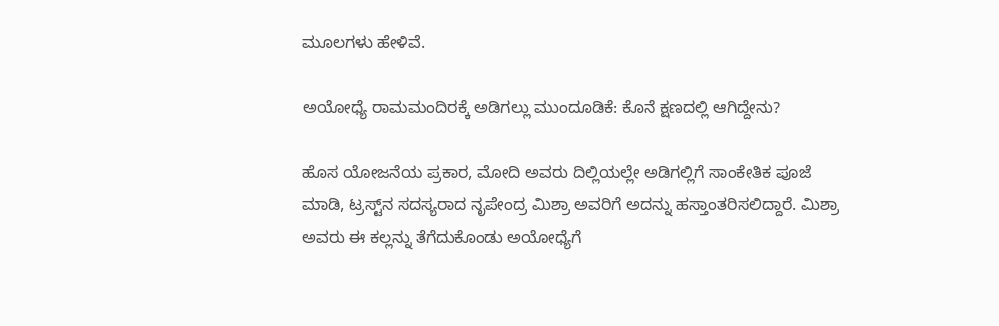ಮೂಲಗಳು ಹೇಳಿವೆ.

ಅಯೋಧ್ಯೆ ರಾಮಮಂದಿರಕ್ಕೆ ಅಡಿಗಲ್ಲು ಮುಂದೂಡಿಕೆ: ಕೊನೆ ಕ್ಷಣದಲ್ಲಿ ಆಗಿದ್ದೇನು?

ಹೊಸ ಯೋಜನೆಯ ಪ್ರಕಾರ, ಮೋದಿ ಅವರು ದಿಲ್ಲಿಯಲ್ಲೇ ಅಡಿಗಲ್ಲಿಗೆ ಸಾಂಕೇತಿಕ ಪೂಜೆ ಮಾಡಿ, ಟ್ರಸ್ಟ್‌ನ ಸದಸ್ಯರಾದ ನೃಪೇಂದ್ರ ಮಿಶ್ರಾ ಅವರಿಗೆ ಅದನ್ನು ಹಸ್ತಾಂತರಿಸಲಿದ್ದಾರೆ. ಮಿಶ್ರಾ ಅವರು ಈ ಕಲ್ಲನ್ನು ತೆಗೆದುಕೊಂಡು ಅಯೋಧ್ಯೆಗೆ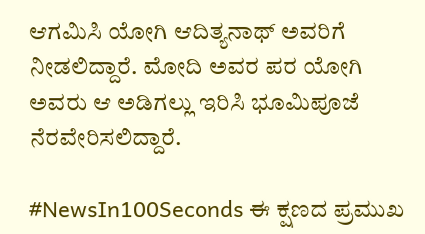ಆಗಮಿಸಿ ಯೋಗಿ ಆದಿತ್ಯನಾಥ್‌ ಅವರಿಗೆ ನೀಡಲಿದ್ದಾರೆ. ಮೋದಿ ಅವರ ಪರ ಯೋಗಿ ಅವರು ಆ ಅಡಿಗಲ್ಲು ಇರಿಸಿ ಭೂಮಿಪೂಜೆ ನೆರವೇರಿಸಲಿದ್ದಾರೆ.

#NewsIn100Seconds ಈ ಕ್ಷಣದ ಪ್ರಮುಖ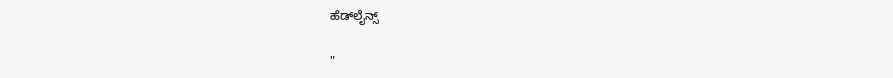ಹೆಡ್‌ಲೈನ್ಸ್

"